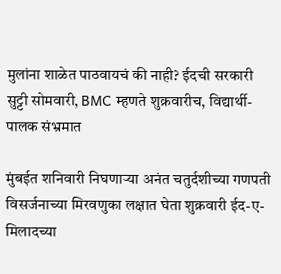मुलांना शाळेत पाठवायचं की नाही? ईदची सरकारी सुट्टी सोमवारी, BMC म्हणते शुक्रवारीच, विद्यार्थी-पालक संभ्रमात

मुंबईत शनिवारी निघणाऱ्या अनंत चतुर्दशीच्या गणपती विसर्जनाच्या मिरवणुका लक्षात घेता शुक्रवारी ईद-ए-मिलादच्या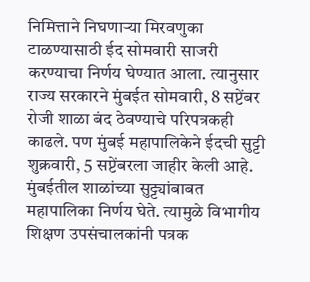निमित्ताने निघणाऱ्या मिरवणुका टाळण्यासाठी ईद सोमवारी साजरी करण्याचा निर्णय घेण्यात आला. त्यानुसार राज्य सरकारने मुंबईत सोमवारी, 8 सप्टेंबर रोजी शाळा बंद ठेवण्याचे परिपत्रकही काढले. पण मुंबई महापालिकेने ईदची सुट्टी शुक्रवारी, 5 सप्टेंबरला जाहीर केली आहे. मुंबईतील शाळांच्या सुट्ट्यांबाबत महापालिका निर्णय घेते. त्यामुळे विभागीय शिक्षण उपसंचालकांनी पत्रक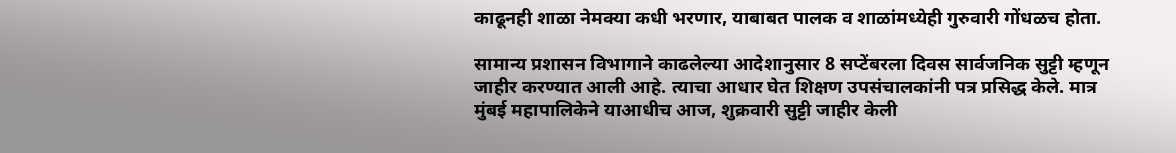काढूनही शाळा नेमक्या कधी भरणार, याबाबत पालक व शाळांमध्येही गुरुवारी गोंधळच होता.

सामान्य प्रशासन विभागाने काढलेल्या आदेशानुसार 8 सप्टेंबरला दिवस सार्वजनिक सुट्टी म्हणून जाहीर करण्यात आली आहे. त्याचा आधार घेत शिक्षण उपसंचालकांनी पत्र प्रसिद्ध केले. मात्र मुंबई महापालिकेने याआधीच आज, शुक्रवारी सुट्टी जाहीर केली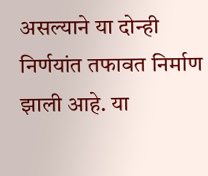असल्याने या दोन्ही निर्णयांत तफावत निर्माण झाली आहे. या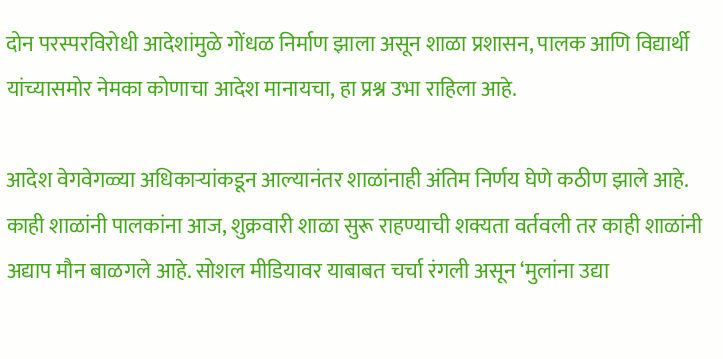दोन परस्परविरोधी आदेशांमुळे गोंधळ निर्माण झाला असून शाळा प्रशासन, पालक आणि विद्यार्थी यांच्यासमोर नेमका कोणाचा आदेश मानायचा, हा प्रश्न उभा राहिला आहे.

आदेश वेगवेगळ्या अधिकाऱ्यांकडून आल्यानंतर शाळांनाही अंतिम निर्णय घेणे कठीण झाले आहे. काही शाळांनी पालकांना आज, शुक्रवारी शाळा सुरू राहण्याची शक्यता वर्तवली तर काही शाळांनी अद्याप मौन बाळगले आहे. सोशल मीडियावर याबाबत चर्चा रंगली असून ‘मुलांना उद्या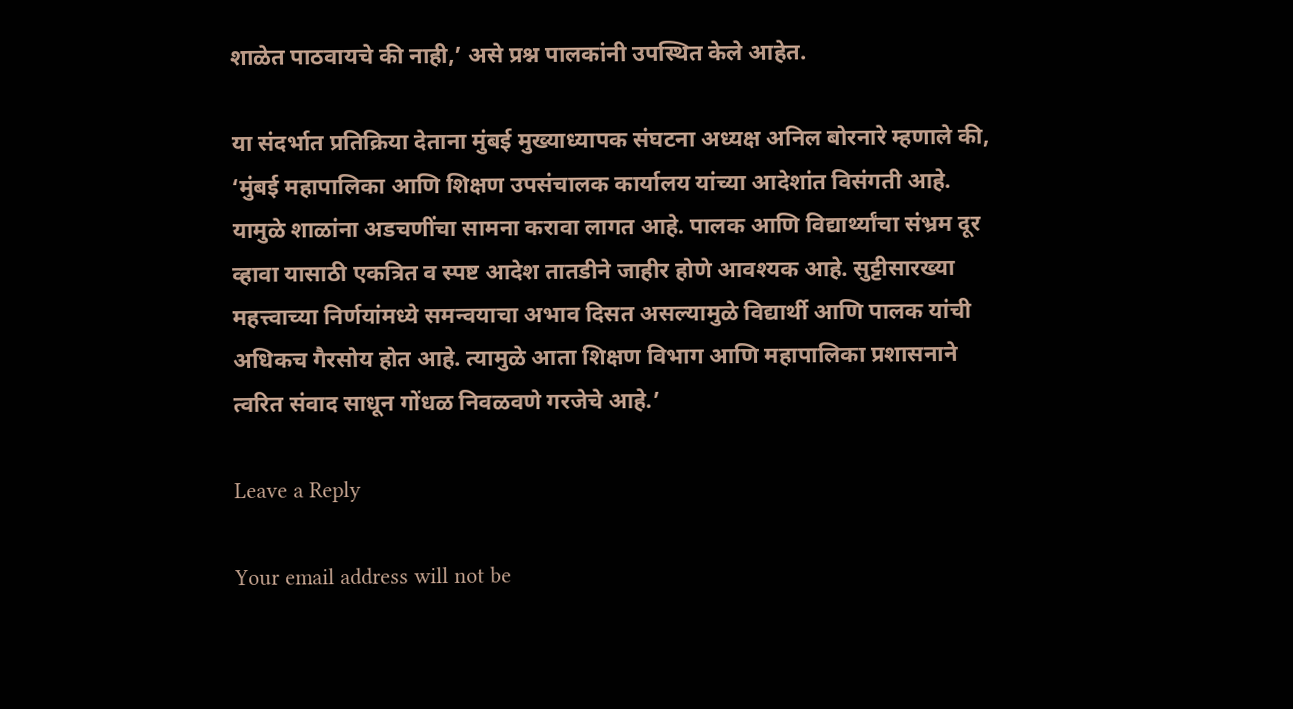शाळेत पाठवायचे की नाही,’ असे प्रश्न पालकांनी उपस्थित केले आहेत.

या संदर्भात प्रतिक्रिया देताना मुंबई मुख्याध्यापक संघटना अध्यक्ष अनिल बोरनारे म्हणाले की, ‘मुंबई महापालिका आणि शिक्षण उपसंचालक कार्यालय यांच्या आदेशांत विसंगती आहे. यामुळे शाळांना अडचणींचा सामना करावा लागत आहे. पालक आणि विद्यार्थ्यांचा संभ्रम दूर व्हावा यासाठी एकत्रित व स्पष्ट आदेश तातडीने जाहीर होणे आवश्यक आहे. सुट्टीसारख्या महत्त्वाच्या निर्णयांमध्ये समन्वयाचा अभाव दिसत असल्यामुळे विद्यार्थी आणि पालक यांची अधिकच गैरसोय होत आहे. त्यामुळे आता शिक्षण विभाग आणि महापालिका प्रशासनाने त्वरित संवाद साधून गोंधळ निवळवणे गरजेचे आहे.’

Leave a Reply

Your email address will not be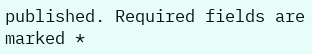published. Required fields are marked *